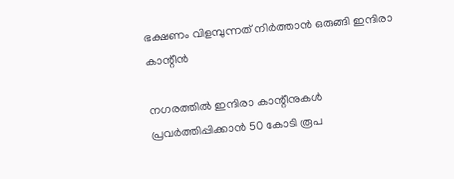ഭക്ഷണം വിളമ്പുന്നത് നിർത്താൻ ഒരുങ്ങി ഇന്ദിരാ കാന്റീൻ

നഗരത്തിൽ ഇന്ദിരാ കാന്റീനുകൾ പ്രവർത്തിപ്പിക്കാൻ 50 കോടി രൂപ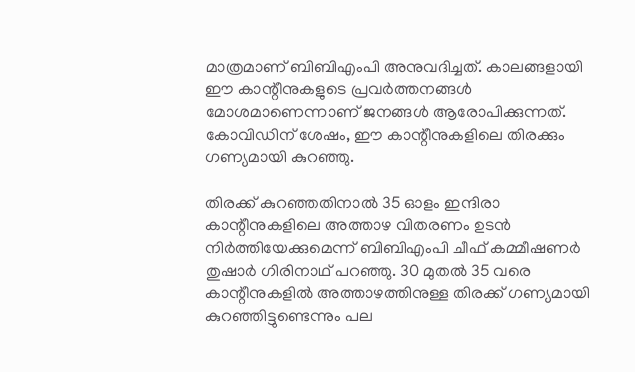മാത്രമാണ് ബിബിഎംപി അനുവദിച്ചത്. കാലങ്ങളായി ഈ കാന്റീനുകളുടെ പ്രവർത്തനങ്ങൾ മോശമാണെന്നാണ് ജനങ്ങൾ ആരോപിക്കുന്നത്. കോവിഡിന് ശേഷം, ഈ കാന്റീനുകളിലെ തിരക്കും ഗണ്യമായി കുറഞ്ഞു.

തിരക്ക് കുറഞ്ഞതിനാൽ 35 ഓളം ഇന്ദിരാ കാന്റീനുകളിലെ അത്താഴ വിതരണം ഉടൻ നിർത്തിയേക്കുമെന്ന് ബിബിഎംപി ചീഫ് കമ്മീഷണർ തുഷാർ ഗിരിനാഥ് പറഞ്ഞു. 30 മുതൽ 35 വരെ കാന്റീനുകളിൽ അത്താഴത്തിനുള്ള തിരക്ക് ഗണ്യമായി കുറഞ്ഞിട്ടുണ്ടെന്നും പല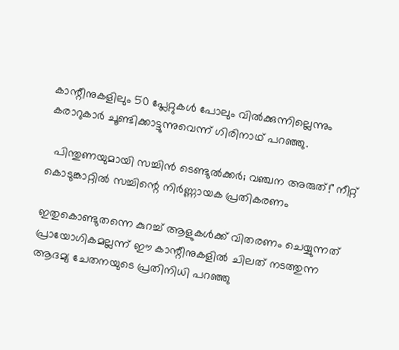കാന്റീനുകളിലും 50 പ്ലേറ്റുകൾ പോലും വിൽക്കുന്നില്ലെന്നും കരാറുകാർ ചൂണ്ടിക്കാട്ടുന്നുവെന്ന് ഗിരിനാഥ് പറഞ്ഞു.

  പിന്തുണയുമായി സച്ചിൻ ടെണ്ടുൽക്കർ; വഞ്ചന അരുത്!" നീറ്റ് കൊടുങ്കാറ്റിൽ സച്ചിന്റെ നിർണ്ണായക പ്രതികരണം

ഇതുകൊണ്ടുതന്നെ കുറച്ച് ആളുകൾക്ക് വിതരണം ചെയ്യുന്നത് പ്രായോഗികമല്ലന്ന് ഈ കാന്റീനുകളിൽ ചിലത് നടത്തുന്ന ആദമ്യ ചേതനയുടെ പ്രതിനിധി പറഞ്ഞു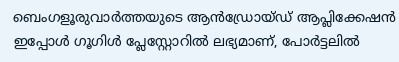ബെംഗളൂരുവാർത്തയുടെ ആൻഡ്രോയ്ഡ് ആപ്ലിക്കേഷൻ ഇപ്പോൾ ഗൂഗിൾ പ്ലേസ്റ്റോറിൽ ലഭ്യമാണ്, പോർട്ടലിൽ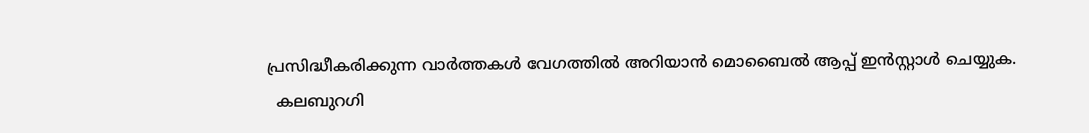പ്രസിദ്ധീകരിക്കുന്ന വാർത്തകൾ വേഗത്തിൽ അറിയാൻ മൊബൈൽ ആപ്പ് ഇൻസ്റ്റാൾ ചെയ്യുക.
  കലബുറഗി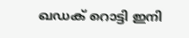ഖഡക് റൊട്ടി ഇനി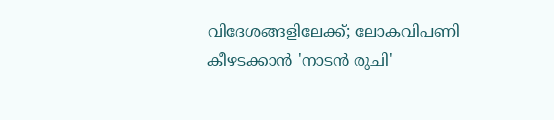വിദേശങ്ങളിലേക്ക്; ലോകവിപണി കീഴടക്കാൻ 'നാടൻ രുചി'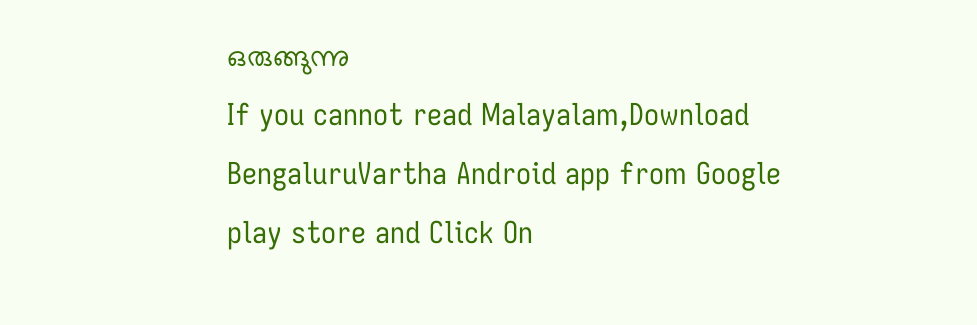ഒരുങ്ങുന്നു
If you cannot read Malayalam,Download BengaluruVartha Android app from Google play store and Click On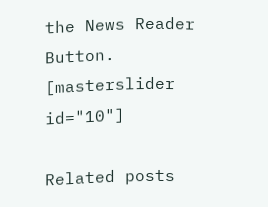the News Reader Button. [masterslider id="10"]

Related posts